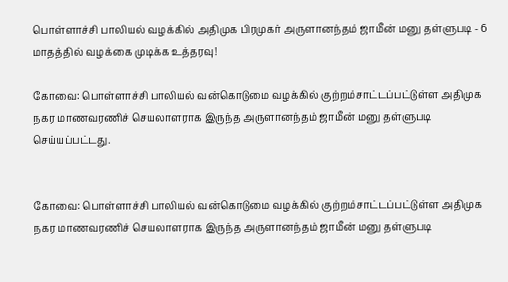பொள்ளாச்சி பாலியல் வழக்கில் அதிமுக பிரமுகர் அருளானந்தம் ஜாமீன் மனு தள்ளுபடி - 6 மாதத்தில் வழக்கை முடிக்க உத்தரவு!

கோவை: பொள்ளாச்சி பாலியல் வன்கொடுமை வழக்கில் குற்றம்சாட்டப்பட்டுள்ள அதிமுக நகர மாணவரணிச் செயலாளராக இருந்த அருளானந்தம் ஜாமீன் மனு தள்ளுபடி செய்யப்பட்டது.


கோவை: பொள்ளாச்சி பாலியல் வன்கொடுமை வழக்கில் குற்றம்சாட்டப்பட்டுள்ள அதிமுக நகர மாணவரணிச் செயலாளராக இருந்த அருளானந்தம் ஜாமீன் மனு தள்ளுபடி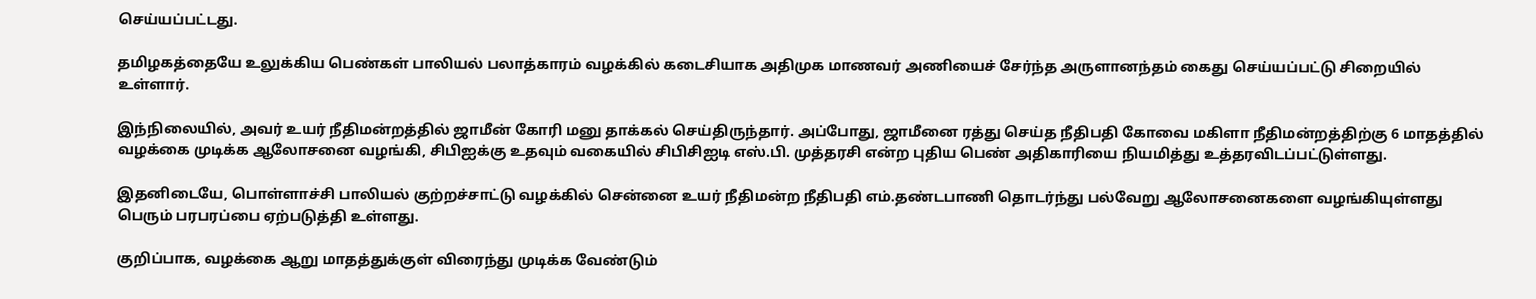செய்யப்பட்டது.

தமிழகத்தையே உலுக்கிய பெண்கள் பாலியல் பலாத்காரம் வழக்கில் கடைசியாக அதிமுக மாணவர் அணியைச் சேர்ந்த அருளானந்தம் கைது செய்யப்பட்டு சிறையில் உள்ளார்.

இந்நிலையில், அவர் உயர் நீதிமன்றத்தில் ஜாமீன் கோரி மனு தாக்கல் செய்திருந்தார். அப்போது, ஜாமீனை ரத்து செய்த நீதிபதி கோவை மகிளா நீதிமன்றத்திற்கு 6 மாதத்தில் வழக்கை முடிக்க ஆலோசனை வழங்கி, சிபிஐக்கு உதவும் வகையில் சிபிசிஐடி எஸ்.பி. முத்தரசி என்ற புதிய பெண் அதிகாரியை நியமித்து உத்தரவிடப்பட்டுள்ளது.

இதனிடையே, பொள்ளாச்சி பாலியல் குற்றச்சாட்டு வழக்கில் சென்னை உயர் நீதிமன்ற நீதிபதி எம்.தண்டபாணி தொடர்ந்து பல்வேறு ஆலோசனைகளை வழங்கியுள்ளது பெரும் பரபரப்பை ஏற்படுத்தி உள்ளது.

குறிப்பாக, வழக்கை ஆறு மாதத்துக்குள் விரைந்து முடிக்க வேண்டும்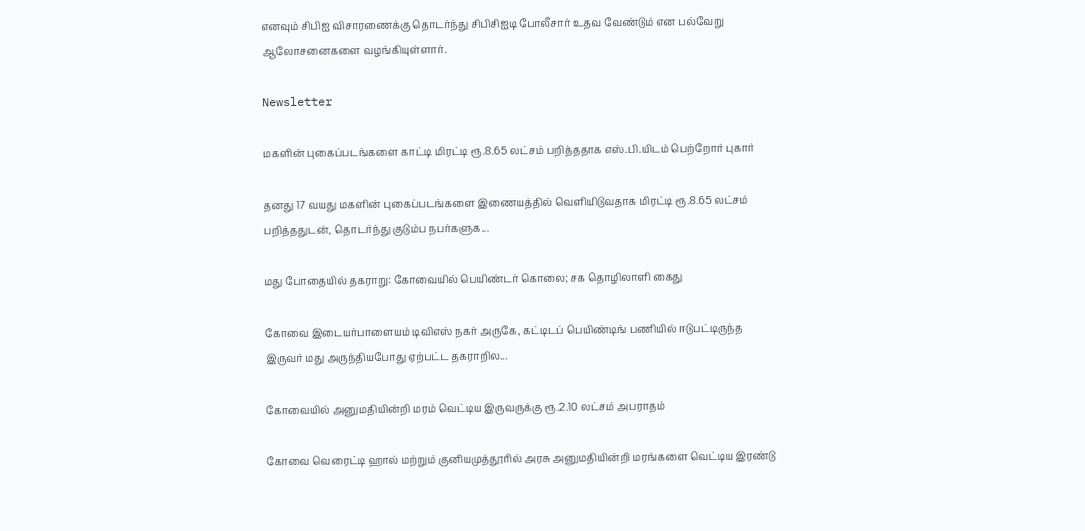எனவும் சிபிஐ விசாரணைக்கு தொடர்ந்து சிபிசிஐடி போலீசார் உதவ வேண்டும் என பல்வேறு ஆலோசனைகளை வழங்கியுள்ளார்.

Newsletter

மகளின் புகைப்படங்களை காட்டி மிரட்டி ரூ.8.65 லட்சம் பறித்ததாக எஸ்.பி.யிடம் பெற்றோர் புகார்

தனது 17 வயது மகளின் புகைப்படங்களை இணையத்தில் வெளியிடுவதாக மிரட்டி ரூ.8.65 லட்சம் பறித்ததுடன், தொடர்ந்து குடும்ப நபர்களுக...

மது போதையில் தகராறு: கோவையில் பெயிண்டர் கொலை; சக தொழிலாளி கைது

கோவை இடையர்பாளையம் டிவிஎஸ் நகர் அருகே, கட்டிடப் பெயிண்டிங் பணியில் ஈடுபட்டிருந்த இருவர் மது அருந்தியபோது ஏற்பட்ட தகராறில...

கோவையில் அனுமதியின்றி மரம் வெட்டிய இருவருக்கு ரூ.2.10 லட்சம் அபராதம்

கோவை வெரைட்டி ஹால் மற்றும் குனியமுத்தூரில் அரசு அனுமதியின்றி மரங்களை வெட்டிய இரண்டு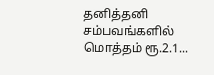தனித்தனி சம்பவங்களில் மொத்தம் ரூ.2.1...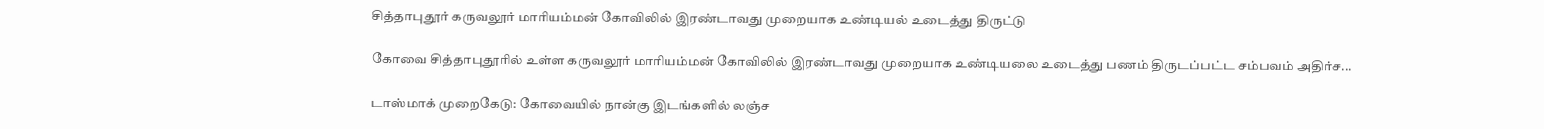சித்தாபுதூர் கருவலூர் மாரியம்மன் கோவிலில் இரண்டாவது முறையாக உண்டியல் உடைத்து திருட்டு

கோவை சித்தாபுதூரில் உள்ள கருவலூர் மாரியம்மன் கோவிலில் இரண்டாவது முறையாக உண்டியலை உடைத்து பணம் திருடப்பட்ட சம்பவம் அதிர்ச...

டாஸ்மாக் முறைகேடு: கோவையில் நான்கு இடங்களில் லஞ்ச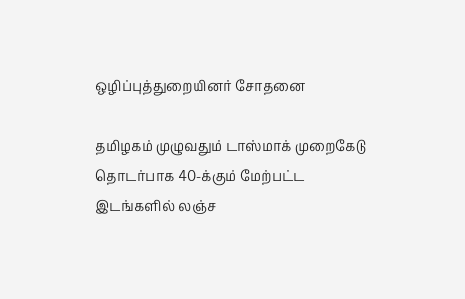ஒழிப்புத்துறையினர் சோதனை

தமிழகம் முழுவதும் டாஸ்மாக் முறைகேடு தொடர்பாக 40-க்கும் மேற்பட்ட இடங்களில் லஞ்ச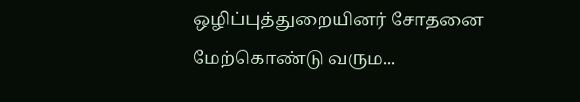ஒழிப்புத்துறையினர் சோதனை மேற்கொண்டு வரும...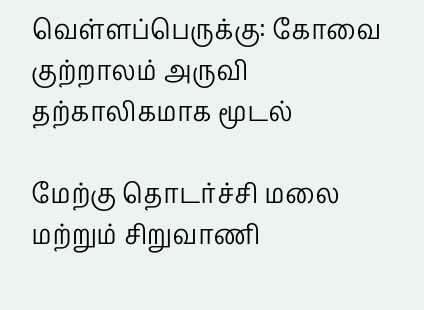வெள்ளப்பெருக்கு: கோவை குற்றாலம் அருவி தற்காலிகமாக மூடல்

மேற்கு தொடர்ச்சி மலை மற்றும் சிறுவாணி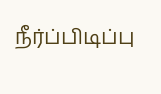நீர்ப்பிடிப்பு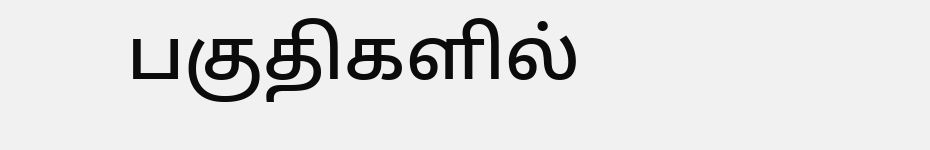பகுதிகளில்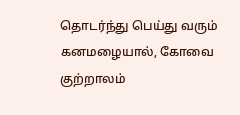தொடர்ந்து பெய்து வரும் கனமழையால், கோவை குற்றாலம்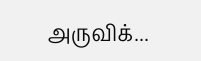அருவிக்...